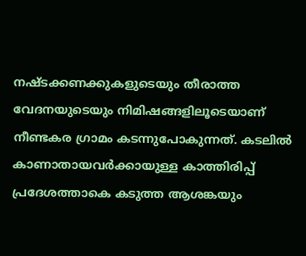നഷ്ടക്കണക്കുകളുടെയും തീരാത്ത വേദനയുടെയും നിമിഷങ്ങളിലൂടെയാണ് നീണ്ടകര ഗ്രാമം കടന്നുപോകുന്നത്. കടലിൽ കാണാതായവർക്കായുള്ള കാത്തിരിപ്പ് പ്രദേശത്താകെ കടുത്ത ആശങ്കയും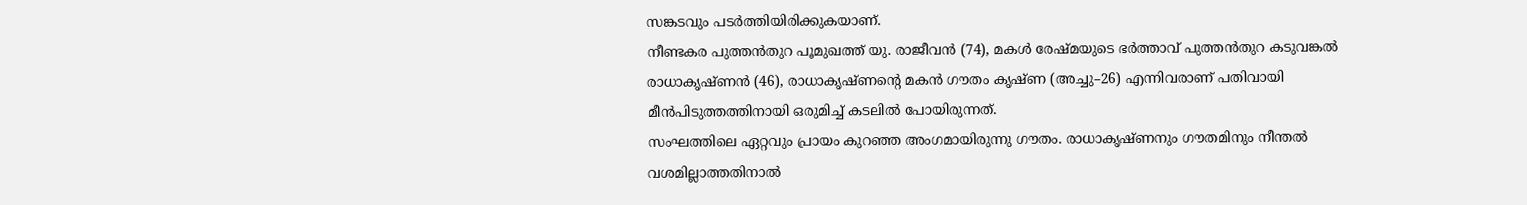സങ്കടവും പടർത്തിയിരിക്കുകയാണ്.
നീണ്ടകര പുത്തൻതുറ പൂമുഖത്ത് യു. രാജീവൻ (74), മകൾ രേഷ്മയുടെ ഭർത്താവ് പുത്തൻതുറ കടുവങ്കൽ രാധാകൃഷ്ണൻ (46), രാധാകൃഷ്ണന്റെ മകൻ ഗൗതം കൃഷ്ണ (അച്ചു–26) എന്നിവരാണ് പതിവായി മീൻപിടുത്തത്തിനായി ഒരുമിച്ച് കടലിൽ പോയിരുന്നത്.
സംഘത്തിലെ ഏറ്റവും പ്രായം കുറഞ്ഞ അംഗമായിരുന്നു ഗൗതം. രാധാകൃഷ്ണനും ഗൗതമിനും നീന്തൽ വശമില്ലാത്തതിനാൽ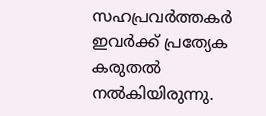സഹപ്രവർത്തകർ ഇവർക്ക് പ്രത്യേക കരുതൽ നൽകിയിരുന്നു.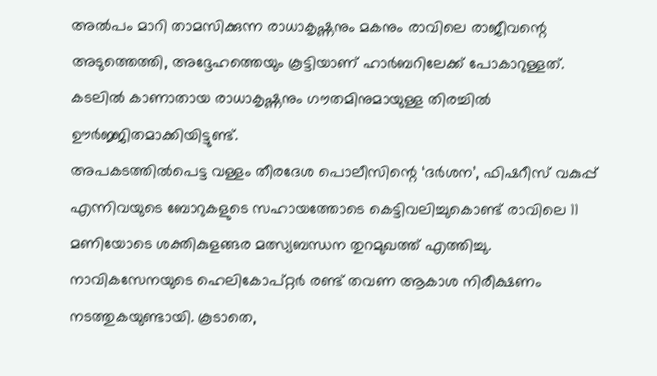അൽപം മാറി താമസിക്കുന്ന രാധാകൃഷ്ണനും മകനും രാവിലെ രാജീവന്റെ അടുത്തെത്തി, അദ്ദേഹത്തെയും കൂട്ടിയാണ് ഹാർബറിലേക്ക് പോകാറുള്ളത്. കടലിൽ കാണാതായ രാധാകൃഷ്ണനും ഗൗതമിനുമായുള്ള തിരച്ചിൽ ഊർജ്ജിതമാക്കിയിട്ടുണ്ട്.
അപകടത്തിൽപെട്ട വള്ളം തീരദേശ പൊലീസിന്റെ ‘ദർശന’, ഫിഷറീസ് വകുപ്പ് എന്നിവയുടെ ബോറുകളുടെ സഹായത്തോടെ കെട്ടിവലിച്ചുകൊണ്ട് രാവിലെ 11 മണിയോടെ ശക്തികുളങ്ങര മത്സ്യബന്ധന തുറമുഖത്ത് എത്തിച്ചു.
നാവികസേനയുടെ ഹെലികോപ്റ്റർ രണ്ട് തവണ ആകാശ നിരീക്ഷണം നടത്തുകയുണ്ടായി. കൂടാതെ,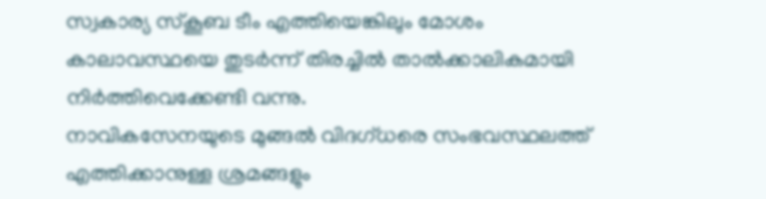സ്വകാര്യ സ്കൂബ ടീം എത്തിയെങ്കിലും മോശം കാലാവസ്ഥയെ തുടർന്ന് തിരച്ചിൽ താൽക്കാലികമായി നിർത്തിവെക്കേണ്ടി വന്നു.
നാവികസേനയുടെ മുങ്ങൽ വിദഗ്ധരെ സംഭവസ്ഥലത്ത് എത്തിക്കാനുള്ള ശ്രമങ്ങളും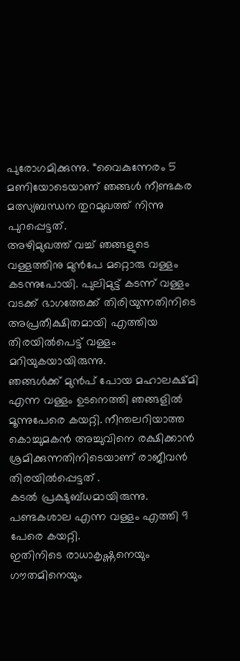പുരോഗമിക്കുന്നു. “വൈകുന്നേരം 5 മണിയോടെയാണ് ഞങ്ങൾ നീണ്ടകര മത്സ്യബന്ധന തുറമുഖത്ത് നിന്നു പുറപ്പെട്ടത്.
അഴിമുഖത്ത് വച്ച് ഞങ്ങളുടെ വള്ളത്തിനു മുൻപേ മറ്റൊരു വള്ളം കടന്നുപോയി. പുലിമുട്ട് കടന്ന് വള്ളം വടക്ക് ഭാഗത്തേക്ക് തിരിയുന്നതിനിടെ അപ്രതീക്ഷിതമായി എത്തിയ തിരയിൽപെട്ട് വള്ളം മറിയുകയായിരുന്നു.
ഞങ്ങൾക്ക് മുൻപ് പോയ മഹാലക്ഷ്മി എന്ന വള്ളം ഉടനെത്തി ഞങ്ങളിൽ മൂന്നുപേരെ കയറ്റി. നീന്തലറിയാത്ത കൊച്ചുമകൻ അച്ചുവിനെ രക്ഷിക്കാൻ ശ്രമിക്കുന്നതിനിടെയാണ് രാജീവൻ തിരയിൽപ്പെട്ടത് .
കടൽ പ്രക്ഷുബ്ധമായിരുന്നു. പണ്ടകശാല എന്ന വള്ളം എത്തി 9 പേരെ കയറ്റി.
ഇതിനിടെ രാധാകൃഷ്ണനെയും ഗൗതമിനെയും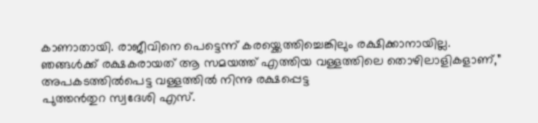കാണാതായി. രാജീവിനെ പെട്ടെന്ന് കരയ്ക്കെത്തിച്ചെങ്കിലും രക്ഷിക്കാനായില്ല.
ഞങ്ങൾക്ക് രക്ഷകരായത് ആ സമയത്ത് എത്തിയ വള്ളത്തിലെ തൊഴിലാളികളാണ്,” അപകടത്തിൽപെട്ട വള്ളത്തിൽ നിന്നു രക്ഷപ്പെട്ട
പുത്തൻതുറ സ്വദേശി എസ്.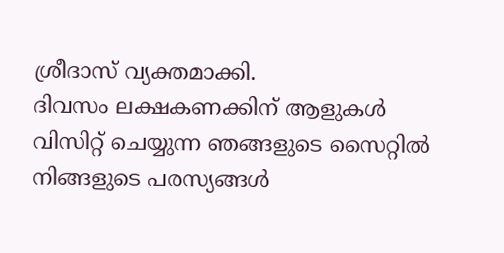ശ്രീദാസ് വ്യക്തമാക്കി.
ദിവസം ലക്ഷകണക്കിന് ആളുകൾ വിസിറ്റ് ചെയ്യുന്ന ഞങ്ങളുടെ സൈറ്റിൽ നിങ്ങളുടെ പരസ്യങ്ങൾ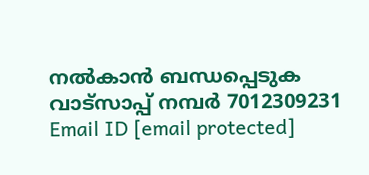നൽകാൻ ബന്ധപ്പെടുക വാട്സാപ്പ് നമ്പർ 7012309231 Email ID [email protected]